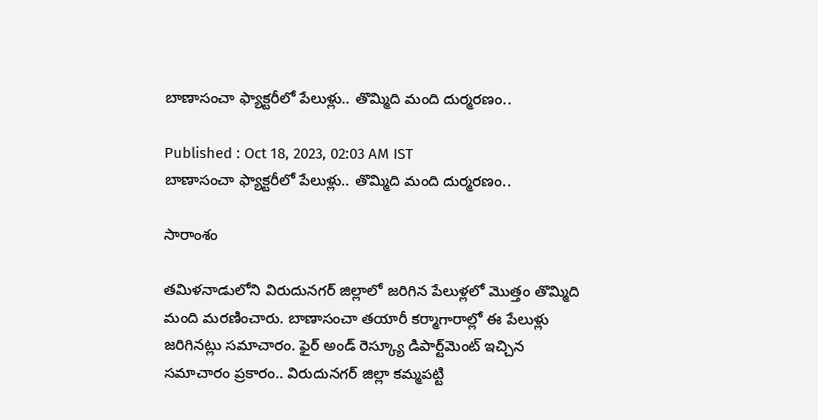బాణాసంచా ఫ్యాక్టరీలో పేలుళ్లు.. తొమ్మిది మంది దుర్మరణం..

Published : Oct 18, 2023, 02:03 AM IST
బాణాసంచా ఫ్యాక్టరీలో పేలుళ్లు.. తొమ్మిది మంది దుర్మరణం..

సారాంశం

తమిళనాడులోని విరుదునగర్ జిల్లాలో జరిగిన పేలుళ్లలో మొత్తం తొమ్మిది మంది మరణించారు. బాణాసంచా తయారీ కర్మాగారాల్లో ఈ పేలుళ్లు జరిగినట్లు సమాచారం. ఫైర్ అండ్ రెస్క్యూ డిపార్ట్‌మెంట్ ఇచ్చిన సమాచారం ప్రకారం.. విరుదునగర్ జిల్లా కమ్మపట్టి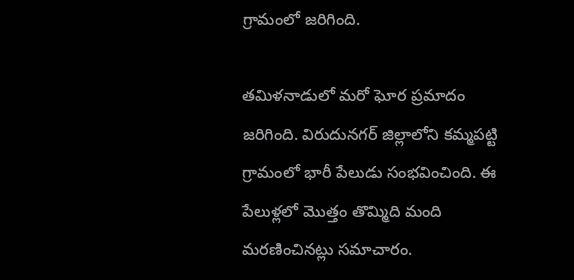గ్రామంలో జరిగింది.

తమిళనాడులో మరో ఘోర ప్రమాదం జరిగింది. విరుదునగర్‌ జిల్లాలోని కమ్మపట్టి గ్రామంలో భారీ పేలుడు సంభవించింది. ఈ  పేలుళ్లలో మొత్తం తొమ్మిది మంది మరణించినట్లు సమాచారం.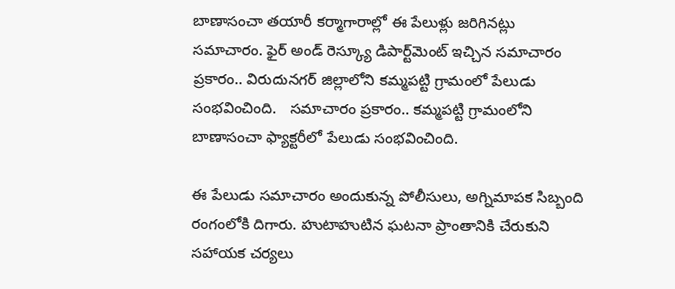బాణాసంచా తయారీ కర్మాగారాల్లో ఈ పేలుళ్లు జరిగినట్లు సమాచారం. ఫైర్ అండ్ రెస్క్యూ డిపార్ట్‌మెంట్ ఇచ్చిన సమాచారం ప్రకారం.. విరుదునగర్‌ జిల్లాలోని కమ్మపట్టి గ్రామంలో పేలుడు సంభవించింది.   సమాచారం ప్రకారం.. కమ్మపట్టి గ్రామంలోని బాణాసంచా ఫ్యాక్టరీలో పేలుడు సంభవించింది.

ఈ పేలుడు సమాచారం అందుకున్న పోలీసులు, అగ్నిమాపక సిబ్బంది  రంగంలోకి దిగారు. హుటాహుటిన ఘటనా ప్రాంతానికి చేరుకుని సహాయక చర్యలు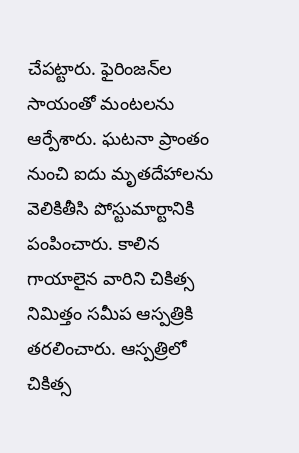చేపట్టారు. ఫైరింజన్‌ల సాయంతో మంటలను ఆర్పేశారు. ఘటనా ప్రాంతం నుంచి ఐదు మృతదేహాలను వెలికితీసి పోస్టుమార్టానికి పంపించారు. కాలిన గాయాలైన వారిని చికిత్స నిమిత్తం సమీప ఆస్పత్రికి తరలించారు. ఆస్పత్రిలో చికిత్స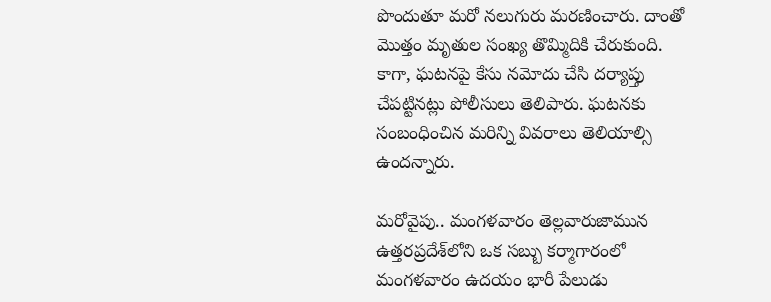పొందుతూ మరో నలుగురు మరణించారు. దాంతో మొత్తం మృతుల సంఖ్య తొమ్మిదికి చేరుకుంది. కాగా, ఘటనపై కేసు నమోదు చేసి దర్యాప్తు చేపట్టినట్లు పోలీసులు తెలిపారు. ఘటనకు సంబంధించిన మరిన్ని వివరాలు తెలియాల్సి ఉందన్నారు.

మరోవైపు.. మంగళవారం తెల్లవారుజామున ఉత్తరప్రదేశ్‌లోని ఒక సబ్బు కర్మాగారంలో మంగళవారం ఉదయం భారీ పేలుడు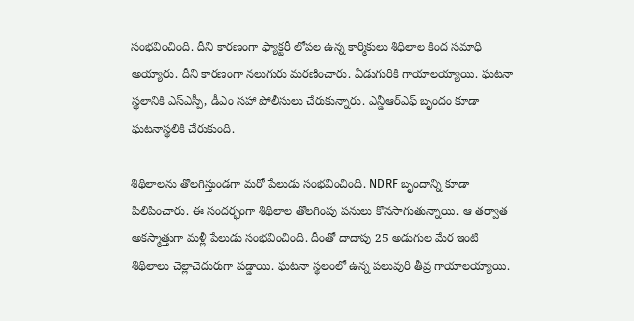సంభవించింది. దీని కారణంగా ఫ్యాక్టరీ లోపల ఉన్న కార్మికులు శిధిలాల కింద సమాధి అయ్యారు. దీని కారణంగా నలుగురు మరణించారు. ఏడుగురికి గాయాలయ్యాయి. ఘటనా స్థలానికి ఎస్‌ఎస్పీ, డీఎం సహా పోలీసులు చేరుకున్నారు. ఎన్డీఆర్‌ఎఫ్ బృందం కూడా ఘటనాస్థలికి చేరుకుంది.

శిథిలాలను తొలగిస్తుండగా మరో పేలుడు సంభవించింది. NDRF బృందాన్ని కూడా పిలిపించారు. ఈ సందర్భంగా శిథిలాల తొలగింపు పనులు కొనసాగుతున్నాయి. ఆ తర్వాత అకస్మాత్తుగా మళ్లీ పేలుడు సంభవించింది. దీంతో దాదాపు 25 అడుగుల మేర ఇంటి శిథిలాలు చెల్లాచెదురుగా పడ్డాయి. ఘటనా స్థలంలో ఉన్న పలువురి తీవ్ర గాయాలయ్యాయి.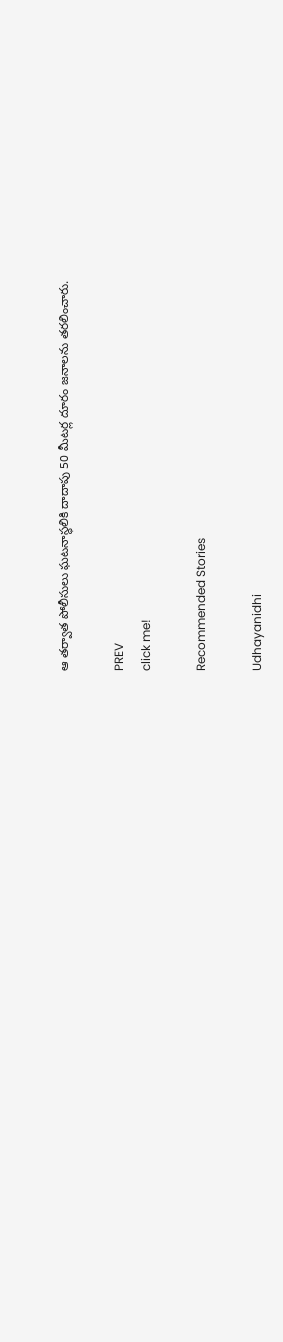ఆ తర్వాత పోలీసులు ఘటనాస్థలికి దాదాపు 50 మీటర్ల దూరం జనాలను తరలించారు.

PREV
click me!

Recommended Stories

Udhayanidhi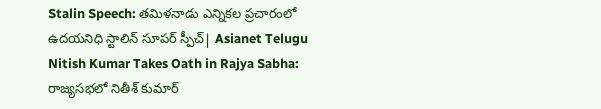Stalin Speech: తమిళనాడు ఎన్నికల ప్రచారంలో ఉదయనిధి స్టాలిన్ సూపర్ స్పీచ్| Asianet Telugu
Nitish Kumar Takes Oath in Rajya Sabha: రాజ్యసభలో నితీశ్ కుమార్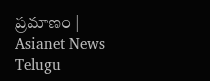ప్రమాణం | Asianet News Telugu